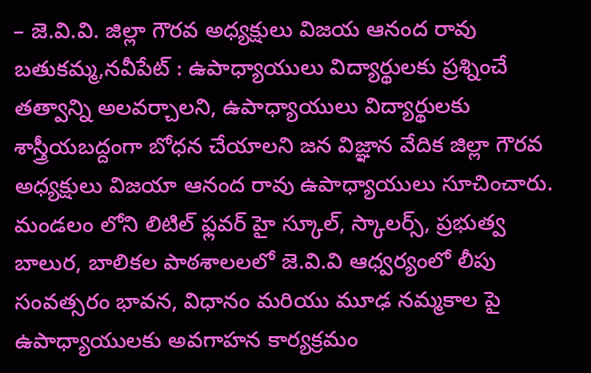– జె.వి.వి. జిల్లా గౌరవ అధ్యక్షులు విజయ ఆనంద రావు
బతుకమ్మ,నవీపేట్ : ఉపాధ్యాయులు విద్యార్థులకు ప్రశ్నించే తత్వాన్ని అలవర్చాలని, ఉపాధ్యాయులు విద్యార్థులకు శాస్త్రీయబద్దంగా బోధన చేయాలని జన విజ్ఞాన వేదిక జిల్లా గౌరవ అధ్యక్షులు విజయా ఆనంద రావు ఉపాధ్యాయులు సూచించారు. మండలం లోని లిటిల్ ఫ్లవర్ హై స్కూల్, స్కాలర్స్, ప్రభుత్వ బాలుర, బాలికల పాఠశాలలలో జె.వి.వి ఆధ్వర్యంలో లీపు సంవత్సరం భావన, విధానం మరియు మూఢ నమ్మకాల పై ఉపాధ్యాయులకు అవగాహన కార్యక్రమం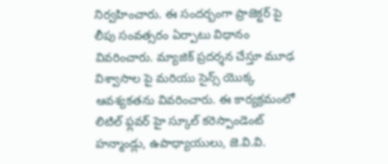నిర్వహించారు. ఈ సందర్భంగా ప్రాజెక్టర్ పై లీపు సంవత్సరం ఏర్పాటు విధానం వివరించారు. మ్యాజిక్ ప్రదర్శన చేస్తూ మూఢ విశ్వాసాల పై మరియు సైన్స్ యొక్క ఆవశ్యకతను వివరించారు. ఈ కార్యక్రమంలో లిటిల్ ఫ్లవర్ హై స్కూల్ కరెస్పాండెంట్ హన్మాండ్లు, ఉపాధ్యాయులు, జె.వి.వి.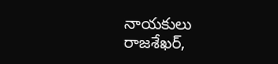నాయకులు రాజశేఖర్,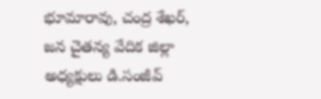భూమారావు, చంద్ర శేఖర్, జన చైతన్య వేదిక జిల్లా అధ్యక్షులు డి.సంజీవ్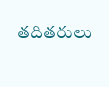తదితరులు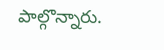పాల్గొన్నారు.